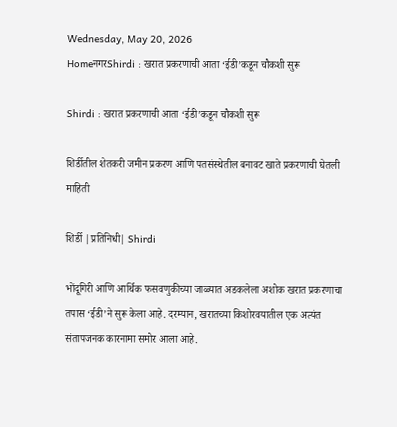Wednesday, May 20, 2026
HomeनगरShirdi : खरात प्रकरणाची आता ‘ईडी’कडून चौकशी सुरू

Shirdi : खरात प्रकरणाची आता ‘ईडी’कडून चौकशी सुरू

शिर्डीतील शेतकरी जमीन प्रकरण आणि पतसंस्थेतील बनावट खाते प्रकरणाची घेतली माहिती

शिर्डी |प्रतिनिधी| Shirdi

भोंदूगिरी आणि आर्थिक फसवणुकीच्या जाळ्यात अडकलेला अशोक खरात प्रकरणाचा तपास ‘ईडी’ने सुरू केला आहे. दरम्यान, खरातच्या किशोरवयातील एक अत्यंत संतापजनक कारनामा समोर आला आहे.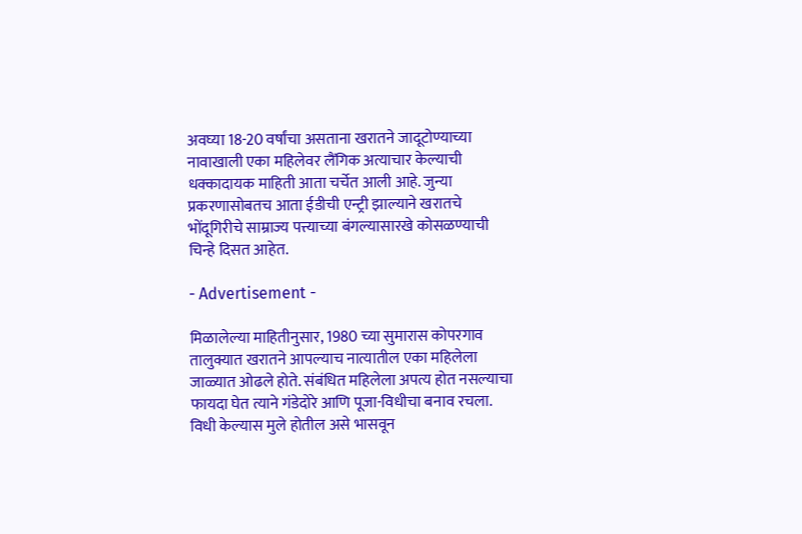अवघ्या 18-20 वर्षांचा असताना खरातने जादूटोण्याच्या नावाखाली एका महिलेवर लैंगिक अत्याचार केल्याची धक्कादायक माहिती आता चर्चेत आली आहे. जुन्या प्रकरणासोबतच आता ईडीची एन्ट्री झाल्याने खरातचे भोंदूगिरीचे साम्राज्य पत्त्याच्या बंगल्यासारखे कोसळण्याची चिन्हे दिसत आहेत.

- Advertisement -

मिळालेल्या माहितीनुसार, 1980 च्या सुमारास कोपरगाव तालुक्यात खरातने आपल्याच नात्यातील एका महिलेला जाळ्यात ओढले होते. संबंधित महिलेला अपत्य होत नसल्याचा फायदा घेत त्याने गंडेदोरे आणि पूजा-विधीचा बनाव रचला. विधी केल्यास मुले होतील असे भासवून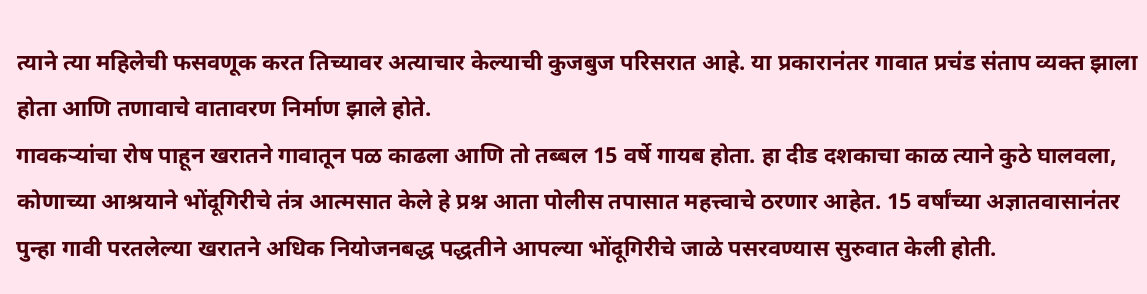त्याने त्या महिलेची फसवणूक करत तिच्यावर अत्याचार केल्याची कुजबुज परिसरात आहे. या प्रकारानंतर गावात प्रचंड संताप व्यक्त झाला होता आणि तणावाचे वातावरण निर्माण झाले होते.
गावकर्‍यांचा रोष पाहून खरातने गावातून पळ काढला आणि तो तब्बल 15 वर्षे गायब होता. हा दीड दशकाचा काळ त्याने कुठे घालवला, कोणाच्या आश्रयाने भोंदूगिरीचे तंत्र आत्मसात केले हे प्रश्न आता पोलीस तपासात महत्त्वाचे ठरणार आहेत. 15 वर्षांच्या अज्ञातवासानंतर पुन्हा गावी परतलेल्या खरातने अधिक नियोजनबद्ध पद्धतीने आपल्या भोंदूगिरीचे जाळे पसरवण्यास सुरुवात केली होती.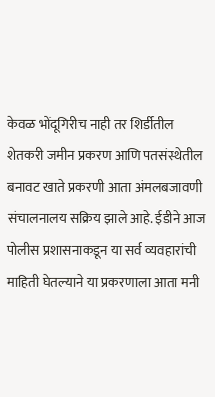केवळ भोंदूगिरीच नाही तर शिर्डीतील शेतकरी जमीन प्रकरण आणि पतसंस्थेतील बनावट खाते प्रकरणी आता अंमलबजावणी संचालनालय सक्रिय झाले आहे. ईडीने आज पोलीस प्रशासनाकडून या सर्व व्यवहारांची माहिती घेतल्याने या प्रकरणाला आता मनी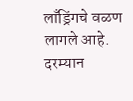लाँड्रिंगचे वळण लागले आहे. दरम्यान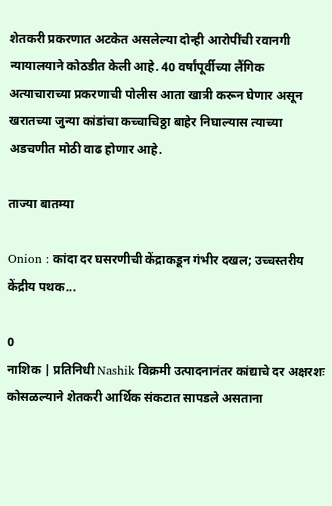शेतकरी प्रकरणात अटकेत असलेल्या दोन्ही आरोपींची रवानगी न्यायालयाने कोठडीत केली आहे. 40 वर्षांपूर्वीच्या लैंगिक अत्याचाराच्या प्रकरणाची पोलीस आता खात्री करून घेणार असून खरातच्या जुन्या कांडांचा कच्चाचिठ्ठा बाहेर निघाल्यास त्याच्या अडचणीत मोठी वाढ होणार आहे.

ताज्या बातम्या

Onion : कांदा दर घसरणीची केंद्राकडून गंभीर दखल; उच्चस्तरीय केंद्रीय पथक...

0
नाशिक | प्रतिनिधी Nashik विक्रमी उत्पादनानंतर कांद्याचे दर अक्षरशः कोसळल्याने शेतकरी आर्थिक संकटात सापडले असताना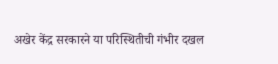अखेर केंद्र सरकारने या परिस्थितीची गंभीर दखल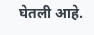घेतली आहे.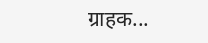ग्राहक...